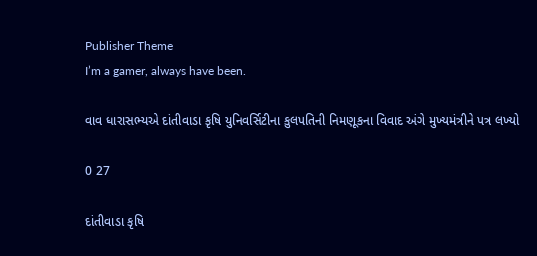Publisher Theme
I’m a gamer, always have been.

વાવ ધારાસભ્યએ દાંતીવાડા કૃષિ યુનિવર્સિટીના કુલપતિની નિમણૂકના વિવાદ અંગે મુખ્યમંત્રીને પત્ર લખ્યો

0 27

દાંતીવાડા કૃષિ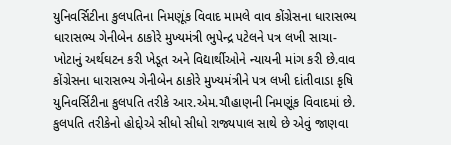યુનિવર્સિટીના કુલપતિના નિમણૂંક વિવાદ મામલે વાવ કોંગ્રેસના ધારાસભ્ય ધારાસભ્ય ગેનીબેન ઠાકોરે મુખ્યમંત્રી ભુપેન્દ્ર પટેલને પત્ર લખી સાચા-ખોટાનું અર્થઘટન કરી ખેડૂત અને વિદ્યાર્થીઓને ન્યાયની માંગ કરી છે.વાવ કોંગ્રેસના ધારાસભ્ય ગેનીબેન ઠાકોરે મુખ્યમંત્રીને પત્ર લખી દાંતીવાડા કૃષિ યુનિવર્સિટીના કુલપતિ તરીકે આર.એમ.ચૌહાણની નિમણૂંક વિવાદમાં છે. કુલપતિ તરીકેનો હોદ્દોએ સીધો સીધો રાજ્યપાલ સાથે છે એવું જાણવા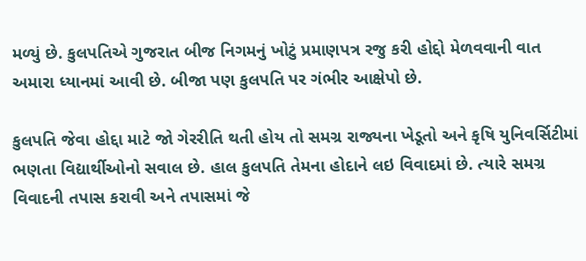મળ્યું છે. કુલપતિએ ગુજરાત બીજ નિગમનું ખોટું પ્રમાણપત્ર રજુ કરી હોદ્દો મેળવવાની વાત અમારા ધ્યાનમાં આવી છે. બીજા પણ કુલપતિ પર ગંભીર આક્ષેપો છે.

કુલપતિ જેવા હોદ્દા માટે જો ગેરરીતિ થતી હોય તો સમગ્ર રાજ્યના ખેડૂતો અને કૃષિ યુનિવર્સિટીમાં ભણતા વિદ્યાર્થીઓનો સવાલ છે. હાલ કુલપતિ તેમના હોદાને લઇ વિવાદમાં છે. ત્યારે સમગ્ર વિવાદની તપાસ કરાવી અને તપાસમાં જે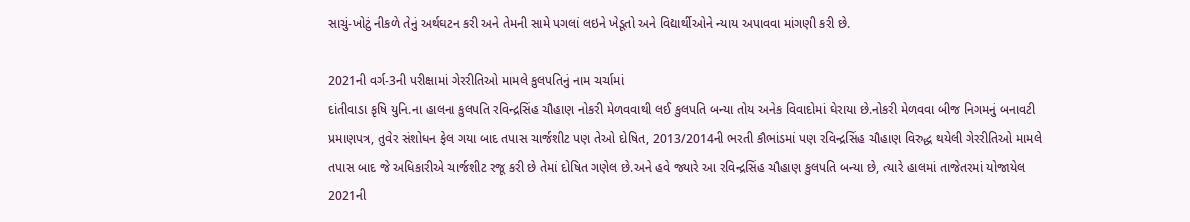સાચું-ખોટું નીકળે તેનું અર્થઘટન કરી અને તેમની સામે પગલાં લઇને ખેડૂતો અને વિદ્યાર્થીઓને ન્યાય અપાવવા માંગણી કરી છે.

2021ની વર્ગ-3ની પરીક્ષામાં ગેરરીતિઓ મામલે કુલપતિનું નામ ચર્ચામાં
દાંતીવાડા કૃષિ યુનિ.ના હાલના કુલપતિ રવિન્દ્રસિંહ ચૌહાણ નોકરી મેળવવાથી લઈ કુલપતિ બન્યા તોય અનેક વિવાદોમાં ઘેરાયા છે.નોકરી મેળવવા બીજ નિગમનું બનાવટી પ્રમાણપત્ર, તુવેર સંશોધન ફેલ ગયા બાદ તપાસ ચાર્જશીટ પણ તેઓ દોષિત, 2013/2014ની ભરતી કૌભાંડમાં પણ રવિન્દ્રસિંહ ચૌહાણ વિરુદ્ધ થયેલી ગેરરીતિઓ મામલે તપાસ બાદ જે અધિકારીએ ચાર્જશીટ રજૂ કરી છે તેમાં દોષિત ગણેલ છે.અને હવે જ્યારે આ રવિન્દ્રસિંહ ચૌહાણ કુલપતિ બન્યા છે, ત્યારે હાલમાં તાજેતરમાં યોજાયેલ 2021ની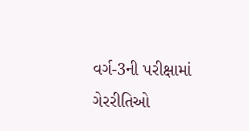વર્ગ-3ની પરીક્ષામાં ગેરરીતિઓ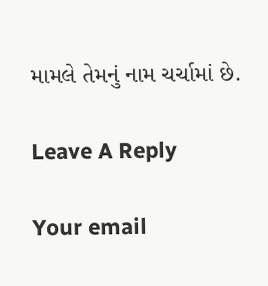મામલે તેમનું નામ ચર્ચામાં છે.

Leave A Reply

Your email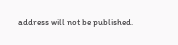address will not be published.